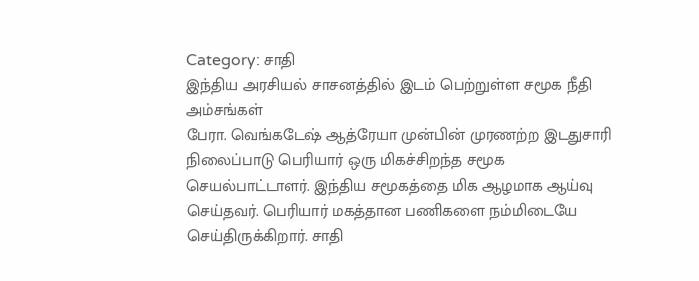Category: சாதி
இந்திய அரசியல் சாசனத்தில் இடம் பெற்றுள்ள சமூக நீதி அம்சங்கள்
பேரா. வெங்கடேஷ் ஆத்ரேயா முன்பின் முரணற்ற இடதுசாரி நிலைப்பாடு பெரியார் ஒரு மிகச்சிறந்த சமூக செயல்பாட்டாளர். இந்திய சமூகத்தை மிக ஆழமாக ஆய்வு செய்தவர். பெரியார் மகத்தான பணிகளை நம்மிடையே செய்திருக்கிறார். சாதி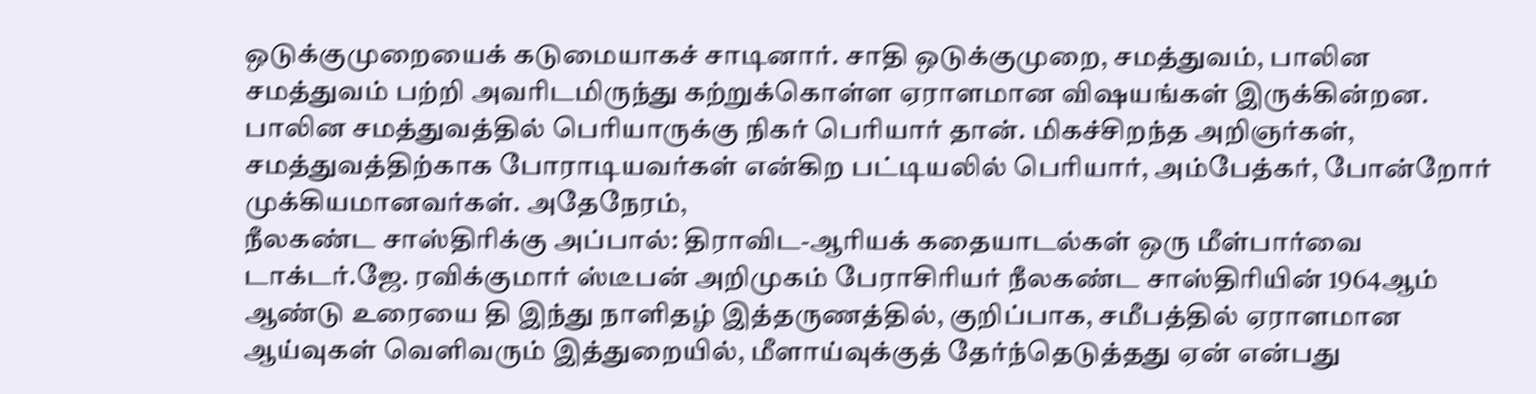ஒடுக்குமுறையைக் கடுமையாகச் சாடினார். சாதி ஒடுக்குமுறை, சமத்துவம், பாலின சமத்துவம் பற்றி அவரிடமிருந்து கற்றுக்கொள்ள ஏராளமான விஷயங்கள் இருக்கின்றன. பாலின சமத்துவத்தில் பெரியாருக்கு நிகர் பெரியார் தான். மிகச்சிறந்த அறிஞர்கள், சமத்துவத்திற்காக போராடியவர்கள் என்கிற பட்டியலில் பெரியார், அம்பேத்கர், போன்றோர் முக்கியமானவர்கள். அதேநேரம்,
நீலகண்ட சாஸ்திரிக்கு அப்பால்: திராவிட-ஆரியக் கதையாடல்கள் ஒரு மீள்பார்வை
டாக்டர்.ஜே. ரவிக்குமார் ஸ்டீபன் அறிமுகம் பேராசிரியர் நீலகண்ட சாஸ்திரியின் 1964ஆம் ஆண்டு உரையை தி இந்து நாளிதழ் இத்தருணத்தில், குறிப்பாக, சமீபத்தில் ஏராளமான ஆய்வுகள் வெளிவரும் இத்துறையில், மீளாய்வுக்குத் தேர்ந்தெடுத்தது ஏன் என்பது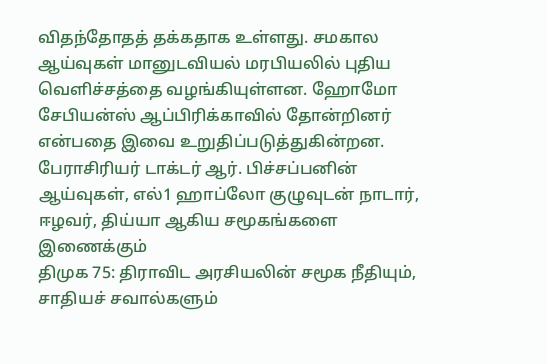விதந்தோதத் தக்கதாக உள்ளது. சமகால ஆய்வுகள் மானுடவியல் மரபியலில் புதிய வெளிச்சத்தை வழங்கியுள்ளன. ஹோமோ சேபியன்ஸ் ஆப்பிரிக்காவில் தோன்றினர் என்பதை இவை உறுதிப்படுத்துகின்றன. பேராசிரியர் டாக்டர் ஆர். பிச்சப்பனின் ஆய்வுகள், எல்1 ஹாப்லோ குழுவுடன் நாடார், ஈழவர், திய்யா ஆகிய சமூகங்களை இணைக்கும்
திமுக 75: திராவிட அரசியலின் சமூக நீதியும், சாதியச் சவால்களும்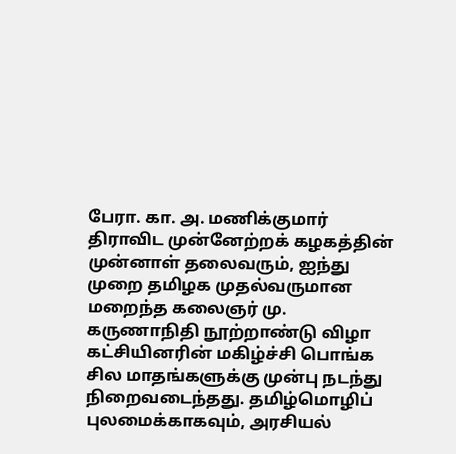பேரா. கா. அ. மணிக்குமார் திராவிட முன்னேற்றக் கழகத்தின் முன்னாள் தலைவரும், ஐந்து முறை தமிழக முதல்வருமான மறைந்த கலைஞர் மு. கருணாநிதி நூற்றாண்டு விழா கட்சியினரின் மகிழ்ச்சி பொங்க சில மாதங்களுக்கு முன்பு நடந்து நிறைவடைந்தது. தமிழ்மொழிப் புலமைக்காகவும், அரசியல்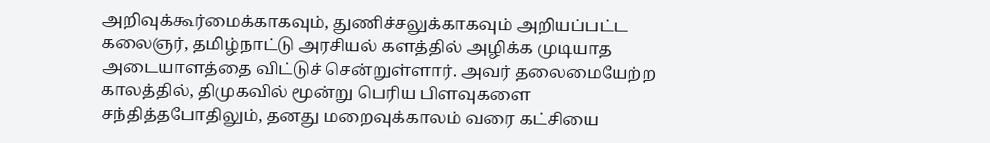அறிவுக்கூர்மைக்காகவும், துணிச்சலுக்காகவும் அறியப்பட்ட கலைஞர், தமிழ்நாட்டு அரசியல் களத்தில் அழிக்க முடியாத அடையாளத்தை விட்டுச் சென்றுள்ளார். அவர் தலைமையேற்ற காலத்தில், திமுகவில் மூன்று பெரிய பிளவுகளை சந்தித்தபோதிலும், தனது மறைவுக்காலம் வரை கட்சியை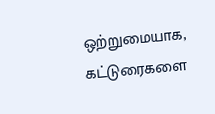ஒற்றுமையாக,
கட்டுரைகளை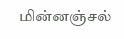மின்னஞ்சல்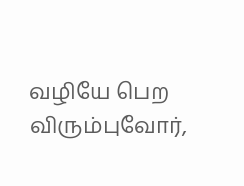வழியே பெற விரும்புவோர்,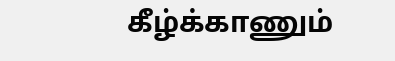கீழ்க்காணும்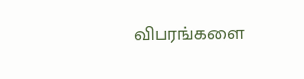விபரங்களை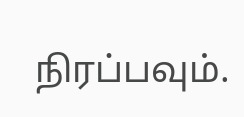நிரப்பவும்.